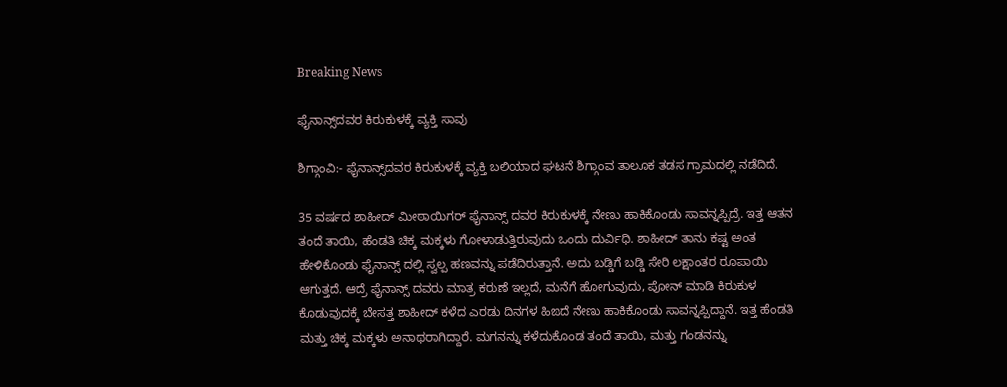Breaking News

ಫೈನಾನ್ಸ್‌ದವರ ಕಿರುಕುಳಕ್ಕೆ ವ್ಯಕ್ತಿ ಸಾವು

ಶಿಗ್ಗಾಂವಿ:- ಫೈನಾನ್ಸ್‌ದವರ ಕಿರುಕುಳಕ್ಕೆ ವ್ಯಕ್ತಿ ಬಲಿಯಾದ ಘಟನೆ ಶಿಗ್ಗಾಂವ ತಾಲೂಕ ತಡಸ ಗ್ರಾಮದಲ್ಲಿ ನಡೆದಿದೆ.

35 ವರ್ಷದ ಶಾಹೀದ್ ಮೀಠಾಯಿಗರ್ ಫೈನಾನ್ಸ್ ದವರ ಕಿರುಕುಳಕ್ಕೆ ನೇಣು ಹಾಕಿಕೊಂಡು ಸಾವನ್ನಪ್ಪಿದ್ರೆ. ಇತ್ತ ಆತನ ತಂದೆ ತಾಯಿ, ಹೆಂಡತಿ ಚಿಕ್ಕ ಮಕ್ಕಳು ಗೋಳಾಡುತ್ತಿರುವುದು ಒಂದು ದುರ್ವಿಧಿ. ಶಾಹೀದ್ ತಾನು ಕಷ್ಟ ಅಂತ ಹೇಳಿಕೊಂಡು ಫೈನಾನ್ಸ್ ದಲ್ಲಿ ಸ್ವಲ್ಪ ಹಣವನ್ನು ಪಡೆದಿರುತ್ತಾನೆ. ಅದು ಬಡ್ಡಿಗೆ ಬಡ್ಡಿ ಸೇರಿ ಲಕ್ಷಾಂತರ ರೂಪಾಯಿ ಆಗುತ್ತದೆ. ಆದ್ರೆ ಫೈನಾನ್ಸ್ ದವರು ಮಾತ್ರ ಕರುಣೆ ಇಲ್ಲದೆ, ಮನೆಗೆ ಹೋಗುವುದು, ಪೋನ್ ಮಾಡಿ ಕಿರುಕುಳ ಕೊಡುವುದಕ್ಕೆ ಬೇಸತ್ತ ಶಾಹೀದ್ ಕಳೆದ ಎರಡು ದಿನಗಳ ಹಿಙದೆ ನೇಣು ಹಾಕಿಕೊಂಡು ಸಾವನ್ನಪ್ಪಿದ್ದಾನೆ. ಇತ್ತ ಹೆಂಡತಿ ಮತ್ತು ಚಿಕ್ಕ ಮಕ್ಕಳು ಅನಾಥರಾಗಿದ್ದಾರೆ. ಮಗನನ್ನು ಕಳೆದುಕೊಂಡ ತಂದೆ ತಾಯಿ, ಮತ್ತು ಗಂಡನನ್ನು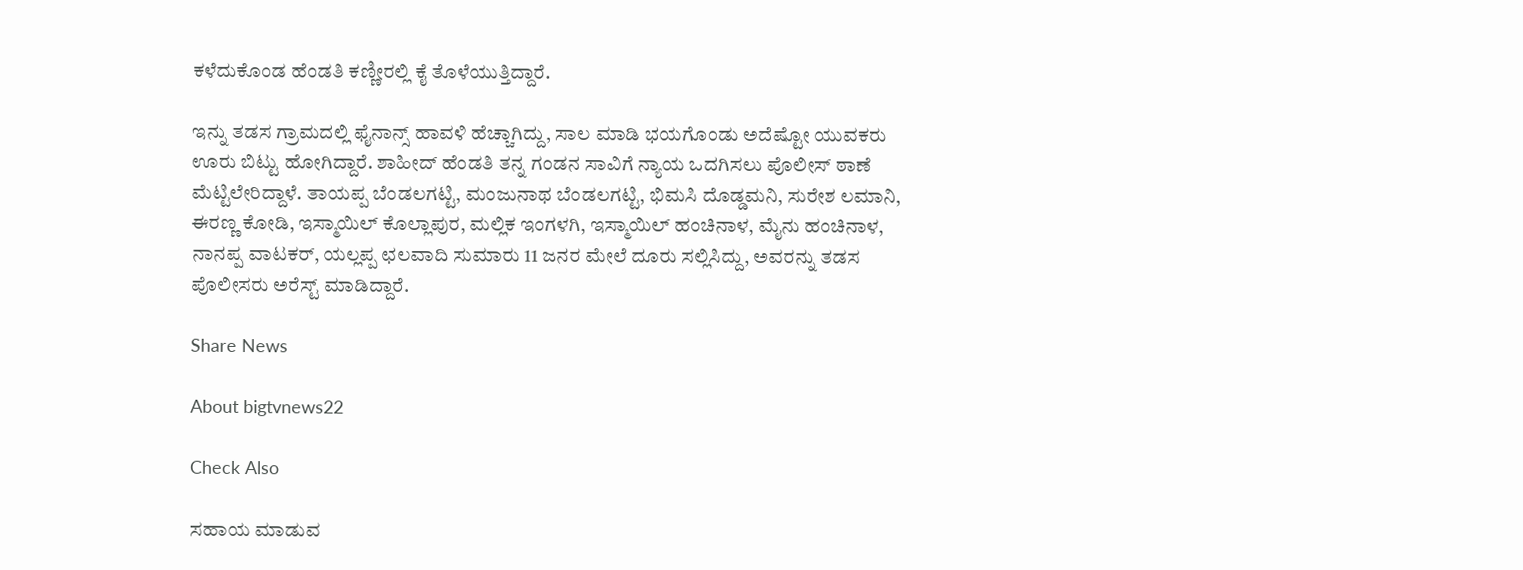ಕಳೆದುಕೊಂಡ ಹೆಂಡತಿ ಕಣ್ಣೀರಲ್ಲಿ ಕೈ ತೊಳೆಯುತ್ತಿದ್ದಾರೆ.

ಇನ್ನು ತಡಸ ಗ್ರಾಮದಲ್ಲಿ ಫೈನಾನ್ಸ್ ಹಾವಳಿ ಹೆಚ್ಚಾಗಿದ್ದು, ಸಾಲ ಮಾಡಿ ಭಯಗೊಂಡು ಅದೆಷ್ಟೋ ಯುವಕರು ಊರು ಬಿಟ್ಟು ಹೋಗಿದ್ದಾರೆ. ಶಾಹೀದ್ ಹೆಂಡತಿ ತನ್ನ ಗಂಡನ ಸಾವಿಗೆ ನ್ಯಾಯ ಒದಗಿಸಲು ಪೊಲೀಸ್ ಠಾಣೆ ಮೆಟ್ಟಿಲೇರಿದ್ದಾಳೆ. ತಾಯಪ್ಪ ಬೆಂಡಲಗಟ್ಟಿ, ಮಂಜುನಾಥ ಬೆಂಡಲಗಟ್ಟಿ, ಭಿಮಸಿ ದೊಡ್ಡಮನಿ, ಸುರೇಶ ಲಮಾನಿ, ಈರಣ್ಣ ಕೋಡಿ, ಇಸ್ಮಾಯಿಲ್ ಕೊಲ್ಲಾಪುರ, ಮಲ್ಲಿಕ ಇಂಗಳಗಿ, ಇಸ್ಮಾಯಿಲ್ ಹಂಚಿನಾಳ, ಮೈನು ಹಂಚಿನಾಳ, ನಾನಪ್ಪ ವಾಟಕರ್, ಯಲ್ಲಪ್ಪ ಛಲವಾದಿ ಸುಮಾರು 11 ಜನರ ಮೇಲೆ ದೂರು ಸಲ್ಲಿಸಿದ್ದು, ಅವರನ್ನು ತಡಸ ಪೊಲೀಸರು ಅರೆಸ್ಟ್ ಮಾಡಿದ್ದಾರೆ.

Share News

About bigtvnews22

Check Also

ಸಹಾಯ ಮಾಡುವ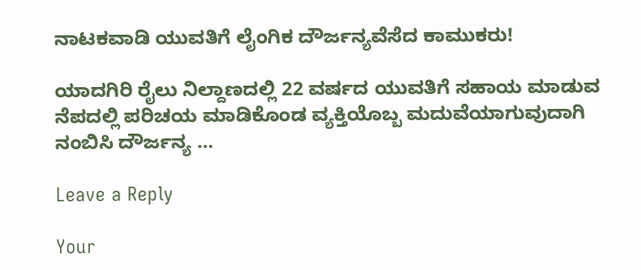ನಾಟಕವಾಡಿ ಯುವತಿಗೆ ಲೈಂಗಿಕ ದೌರ್ಜನ್ಯವೆಸೆದ ಕಾಮುಕರು!

ಯಾದಗಿರಿ ರೈಲು ನಿಲ್ದಾಣದಲ್ಲಿ 22 ವರ್ಷದ ಯುವತಿಗೆ ಸಹಾಯ ಮಾಡುವ ನೆಪದಲ್ಲಿ ಪರಿಚಯ ಮಾಡಿಕೊಂಡ ವ್ಯಕ್ತಿಯೊಬ್ಬ ಮದುವೆಯಾಗುವುದಾಗಿ ನಂಬಿಸಿ ದೌರ್ಜನ್ಯ …

Leave a Reply

Your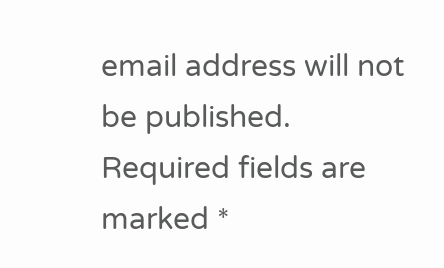email address will not be published. Required fields are marked *